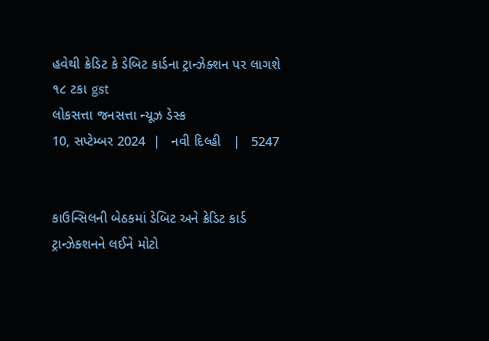હવેથી ક્રેડિટ કે ડેબિટ કાર્ડના ટ્રાન્ઝેક્શન પર લાગશે ૧૮ ટકા gst
લોકસત્તા જનસત્તા ન્યૂઝ ડેસ્ક
10, સપ્ટેમ્બર 2024  |   નવી દિલ્હી   |   5247


કાઉન્સિલની બેઠકમાં ડેબિટ અને ક્રેડિટ કાર્ડ ટ્રાન્ઝેક્શનને લઈને મોટો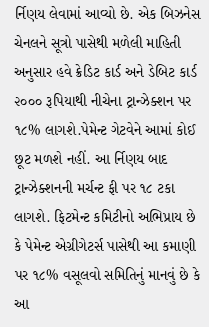ર્નિણય લેવામાં આવ્યો છે. એક બિઝનેસ ચેનલને સૂત્રો પાસેથી મળેલી માહિતી અનુસાર હવે ક્રેડિટ કાર્ડ અને ડેબિટ કાર્ડ ૨૦૦૦ રૂપિયાથી નીચેના ટ્રાન્ઝેક્શન પર ૧૮% લાગશે.પેમેન્ટ ગેટવેને આમાં કોઈ છૂટ મળશે નહીં. આ ર્નિણય બાદ ટ્રાન્ઝેક્શનની મર્ચન્ટ ફી પર ૧૮ ટકા લાગશે. ફિટમેન્ટ કમિટીનો અભિપ્રાય છે કે પેમેન્ટ એગ્રીગેટર્સ પાસેથી આ કમાણી પર ૧૮% વસૂલવો સમિતિનું માનવું છે કે આ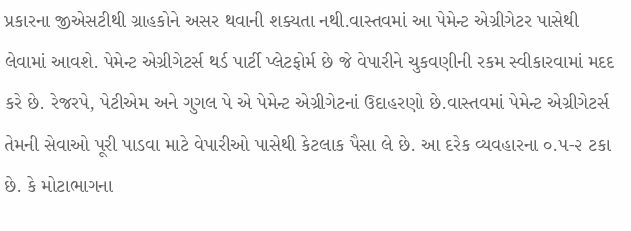પ્રકારના જીએસટીથી ગ્રાહકોને અસર થવાની શક્યતા નથી.વાસ્તવમાં આ પેમેન્ટ એગ્રીગેટર પાસેથી લેવામાં આવશે. પેમેન્ટ એગ્રીગેટર્સ થર્ડ પાર્ટી પ્લેટફોર્મ છે જે વેપારીને ચુકવણીની રકમ સ્વીકારવામાં મદદ કરે છે. રેજરપે, પેટીએમ અને ગુગલ પે એ પેમેન્ટ એગ્રીગેટનાં ઉદાહરણો છે.વાસ્તવમાં પેમેન્ટ એગ્રીગેટર્સ તેમની સેવાઓ પૂરી પાડવા માટે વેપારીઓ પાસેથી કેટલાક પૈસા લે છે. આ દરેક વ્યવહારના ૦.૫-૨ ટકા છે. કે મોટાભાગના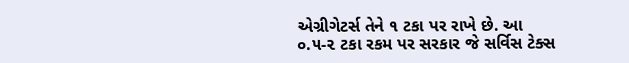એગ્રીગેટર્સ તેને ૧ ટકા પર રાખે છે. આ ૦.૫-૨ ટકા રકમ પર સરકાર જે સર્વિસ ટેક્સ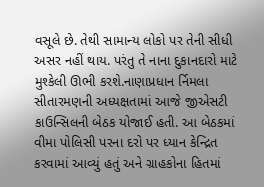વસૂલે છે. તેથી સામાન્ય લોકો પર તેની સીધી અસર નહીં થાય. પરંતુ તે નાના દુકાનદારો માટે મુશ્કેલી ઊભી કરશે.નાણાપ્રધાન ર્નિમલા સીતારમણની અધ્યક્ષતામાં આજે જીએસટી કાઉન્સિલની બેઠક યોજાઈ હતી. આ બેઠકમાં વીમા પોલિસી પરના દરો પર ધ્યાન કેન્દ્રિત કરવામાં આવ્યું હતું અને ગ્રાહકોના હિતમાં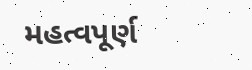મહત્વપૂર્ણ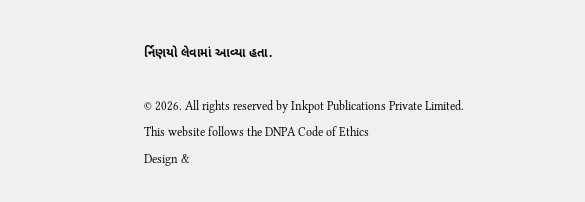ર્નિણયો લેવામાં આવ્યા હતા.

© 2026. All rights reserved by Inkpot Publications Private Limited.
This website follows the DNPA Code of Ethics
Design &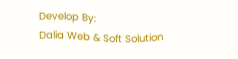Develop By:
Dalia Web & Soft Solution